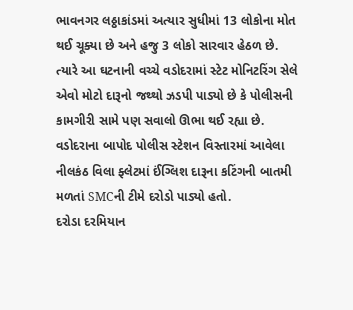ભાવનગર લઠ્ઠાકાંડમાં અત્યાર સુધીમાં 13 લોકોના મોત થઈ ચૂક્યા છે અને હજુ 3 લોકો સારવાર હેઠળ છે.
ત્યારે આ ઘટનાની વચ્ચે વડોદરામાં સ્ટેટ મોનિટરિંગ સેલે એવો મોટો દારૂનો જથ્થો ઝડપી પાડ્યો છે કે પોલીસની કામગીરી સામે પણ સવાલો ઊભા થઈ રહ્યા છે.
વડોદરાના બાપોદ પોલીસ સ્ટેશન વિસ્તારમાં આવેલા નીલકંઠ વિલા ફ્લેટમાં ઈંગ્લિશ દારૂના કટિંગની બાતમી મળતાં SMCની ટીમે દરોડો પાડ્યો હતો.
દરોડા દરમિયાન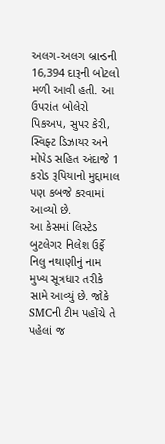અલગ-અલગ બ્રાન્ડની 16,394 દારૂની બોટલો મળી આવી હતી. આ ઉપરાંત બોલેરો પિકઅપ, સુપર કેરી, સ્વિફ્ટ ડિઝાયર અને મોપેડ સહિત અંદાજે 1 કરોડ રૂપિયાનો મુદ્દામાલ પણ કબજે કરવામાં આવ્યો છે.
આ કેસમાં લિસ્ટેડ બુટલેગર નિલેશ ઉર્ફે નિલુ નથાણીનું નામ મુખ્ય સૂત્રધાર તરીકે સામે આવ્યું છે. જોકે SMCની ટીમ પહોંચે તે પહેલાં જ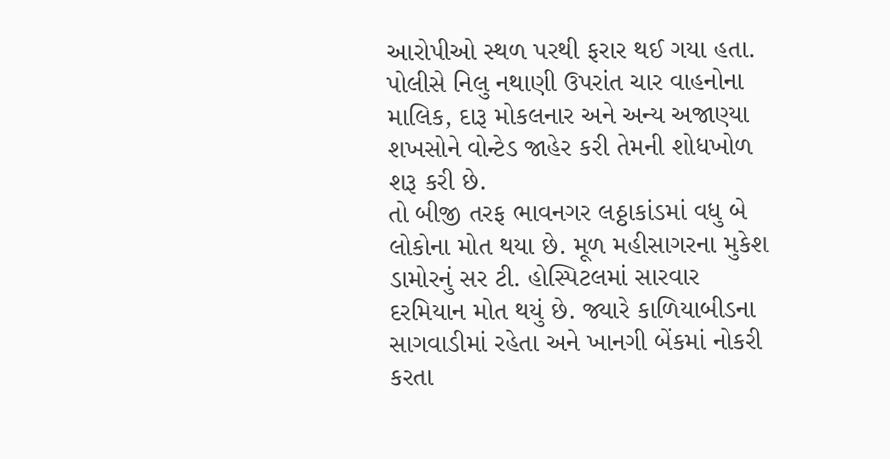આરોપીઓ સ્થળ પરથી ફરાર થઈ ગયા હતા.
પોલીસે નિલુ નથાણી ઉપરાંત ચાર વાહનોના માલિક, દારૂ મોકલનાર અને અન્ય અજાણ્યા શખસોને વોન્ટેડ જાહેર કરી તેમની શોધખોળ શરૂ કરી છે.
તો બીજી તરફ ભાવનગર લઠ્ઠાકાંડમાં વધુ બે લોકોના મોત થયા છે. મૂળ મહીસાગરના મુકેશ ડામોરનું સર ટી. હોસ્પિટલમાં સારવાર દરમિયાન મોત થયું છે. જ્યારે કાળિયાબીડના સાગવાડીમાં રહેતા અને ખાનગી બેંકમાં નોકરી કરતા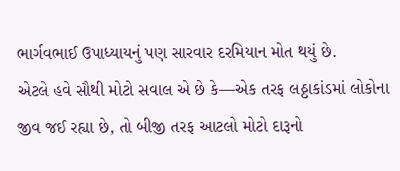ભાર્ગવભાઈ ઉપાધ્યાયનું પણ સારવાર દરમિયાન મોત થયું છે.
એટલે હવે સૌથી મોટો સવાલ એ છે કે—એક તરફ લઠ્ઠાકાંડમાં લોકોના જીવ જઈ રહ્યા છે, તો બીજી તરફ આટલો મોટો દારૂનો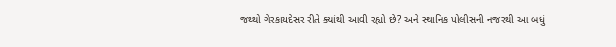જથ્થો ગેરકાયદેસર રીતે ક્યાંથી આવી રહ્યો છે? અને સ્થાનિક પોલીસની નજરથી આ બધું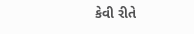કેવી રીતે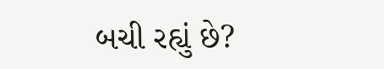બચી રહ્યું છે?